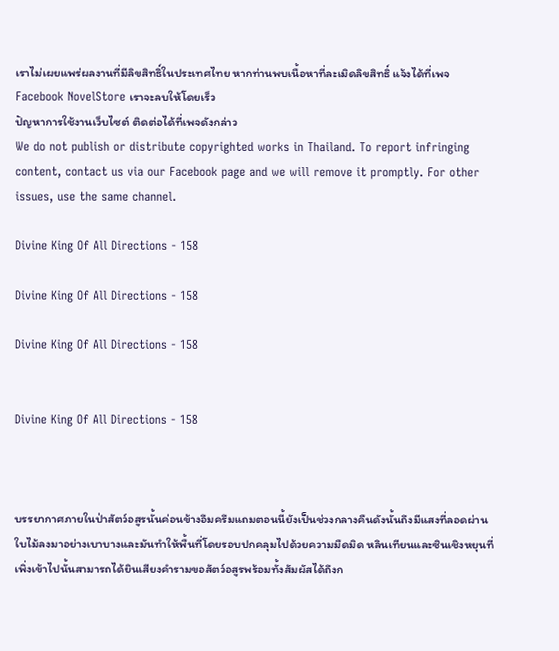เราไม่เผยแพร่ผลงานที่มีลิขสิทธิ์ในประเทศไทย หากท่านพบเนื้อหาที่ละเมิดลิขสิทธิ์ แจ้งได้ที่เพจ Facebook NovelStore เราจะลบให้โดยเร็ว
ปัญหาการใช้งานเว็บไซต์ ติดต่อได้ที่เพจดังกล่าว
We do not publish or distribute copyrighted works in Thailand. To report infringing content, contact us via our Facebook page and we will remove it promptly. For other issues, use the same channel.

Divine King Of All Directions - 158

Divine King Of All Directions - 158

Divine King Of All Directions - 158


Divine King Of All Directions - 158



บรรยากาศภายในป่าสัตว์อสูรนั้นค่อนข้างอึมครึมแถมตอนนี้ยังเป็นช่วงกลางคืนดังนั้นถึงมีแสงที่ลอดผ่านใบไม้ลงมาอย่างเบาบางและมันทำให้พื้นที่โดยรอบปกคลุมไปด้วยความมืดมิด หลินเทียนและซินเชิงหยุนที่เพิ่งเข้าไปนั้นสามารถได้ยินเสียงคำรามขอสัตว์อสูรพร้อมทั้งสัมผัสได้ถึงก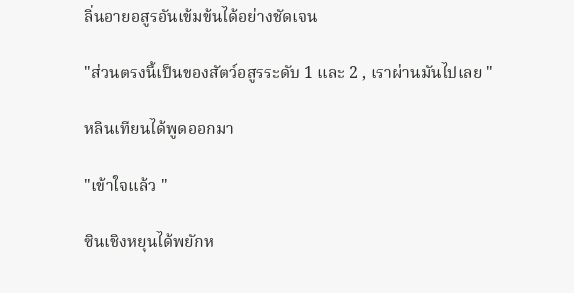ลิ่นอายอสูรอันเข้มข้นได้อย่างชัดเจน

"ส่วนตรงนี้เป็นของสัตว์อสูรระดับ 1 และ 2 , เราผ่านมันไปเลย "

หลินเทียนได้พูดออกมา

"เข้าใจแล้ว "

ซินเชิงหยุนได้พยักห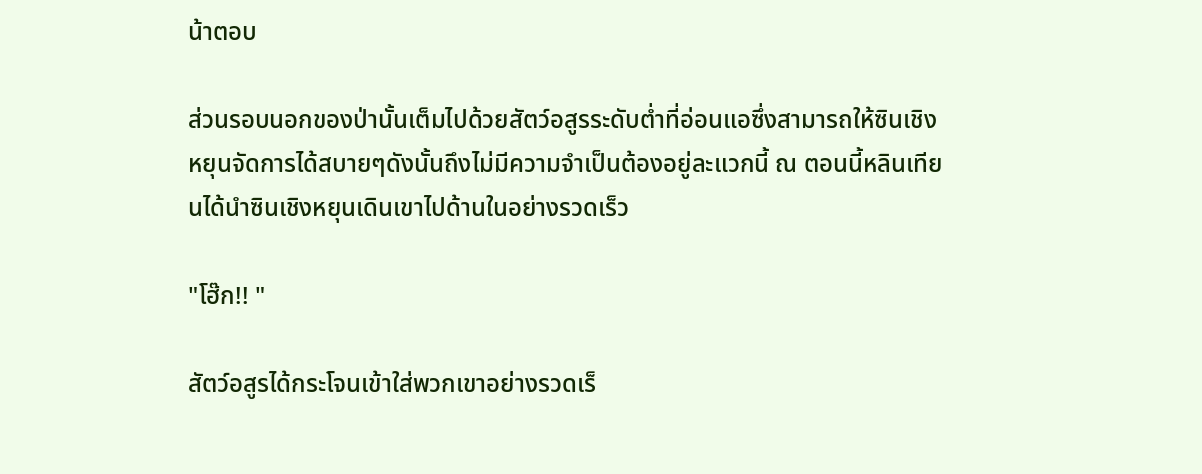น้าตอบ

ส่วนรอบนอกของป่านั้นเต็มไปด้วยสัตว์อสูรระดับต่ำที่อ่อนแอซึ่งสามารถให้ซินเชิงหยุนจัดการได้สบายๆดังนั้นถึงไม่มีความจำเป็นต้องอยู่ละแวกนี้ ณ ตอนนี้หลินเทียนได้นำซินเชิงหยุนเดินเขาไปด้านในอย่างรวดเร็ว

"โฮ๊ก!! "

สัตว์อสูรได้กระโจนเข้าใส่พวกเขาอย่างรวดเร็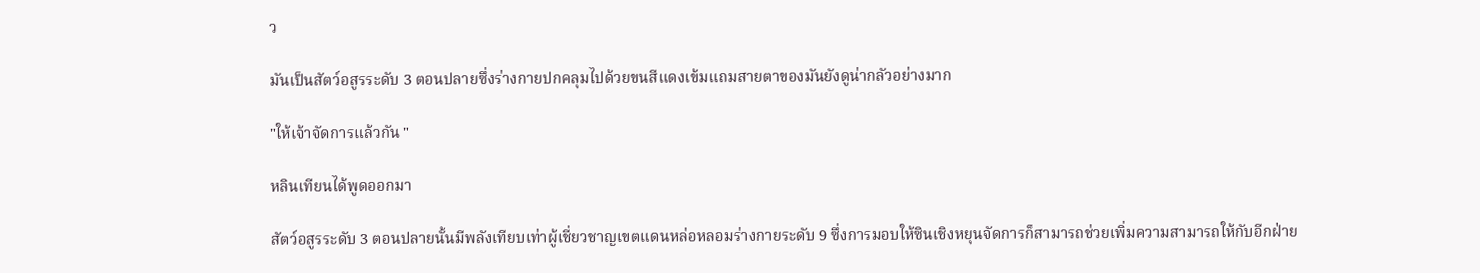ว

มันเป็นสัตว์อสูรระดับ 3 ตอนปลายซึ่งร่างกายปกคลุมไปด้วยขนสีแดงเข้มแถมสายตาของมันยังดูน่ากลัวอย่างมาก

"ให้เจ้าจัดการแล้วกัน "

หลินเทียนได้พูดออกมา

สัตว์อสูรระดับ 3 ตอนปลายนั้นมีพลังเทียบเท่าผู้เชี่ยวชาญเขตแดนหล่อหลอมร่างกายระดับ 9 ซึ่งการมอบให้ซินเชิงหยุนจัดการก็สามารถช่วยเพิ่มความสามารถให้กับอีกฝ่าย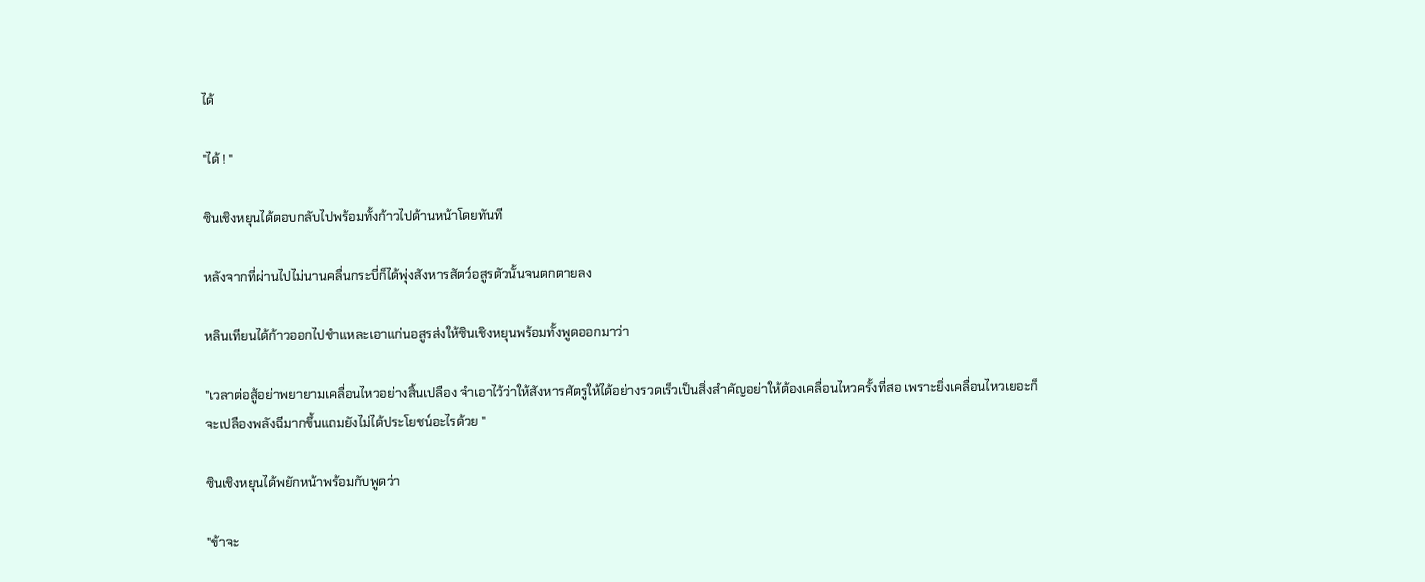ได้

"ได้ ! "

ซินเชิงหยุนได้ตอบกลับไปพร้อมทั้งก้าวไปด้านหน้าโดยทันที

หลังจากที่ผ่านไปไม่นานคลื่นกระบี่ก็ได้พุ่งสังหารสัตว์อสูรตัวนั้นจนตกตายลง

หลินเทียนได้ก้าวออกไปชำแหละเอาแก่นอสูรส่งให้ซินเชิงหยุนพร้อมทั้งพูดออกมาว่า

"เวลาต่อสู้อย่าพยายามเคลื่อนไหวอย่างสิ้นเปลือง จำเอาไว้ว่าให้สังหารศัตรูให้ได้อย่างรวดเร็วเป็นสิ่งสำคัญอย่าให้ต้องเคลื่อนไหวครั้งที่สอ เพราะยิ่งเคลื่อนไหวเยอะก็จะเปลืองพลังฉีมากขึ้นแถมยังไม่ได้ประโยชน์อะไรด้วย "

ซินเชิงหยุนได้พยักหน้าพร้อมกับพูดว่า

"ข้าจะ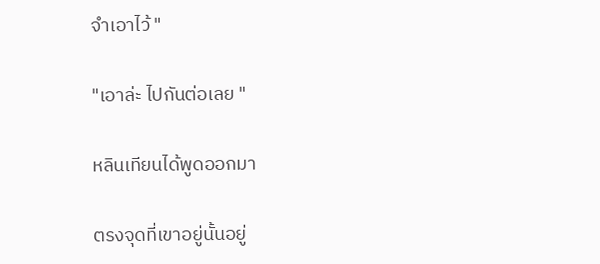จำเอาไว้ "

"เอาล่ะ ไปกันต่อเลย "

หลินเทียนได้พูดออกมา

ตรงจุดที่เขาอยู่นั้นอยู่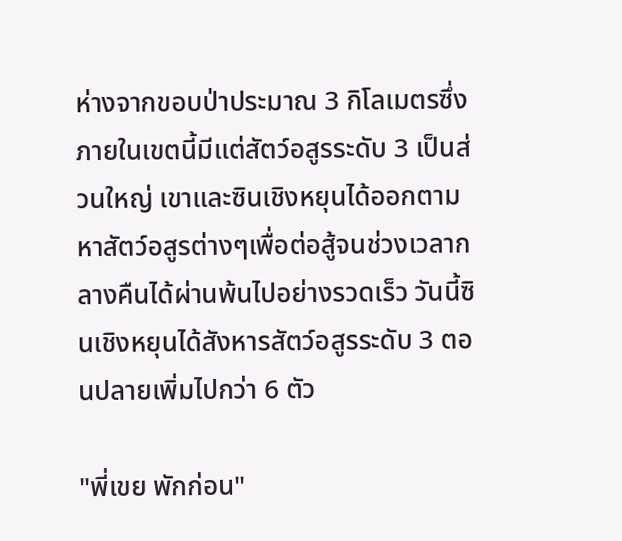ห่างจากขอบป่าประมาณ 3 กิโลเมตรซึ่งภายในเขตนี้มีแต่สัตว์อสูรระดับ 3 เป็นส่วนใหญ่ เขาและซินเชิงหยุนได้ออกตามหาสัตว์อสูรต่างๆเพื่อต่อสู้จนช่วงเวลากลางคืนได้ผ่านพ้นไปอย่างรวดเร็ว วันนี้ซินเชิงหยุนได้สังหารสัตว์อสูรระดับ 3 ตอนปลายเพิ่มไปกว่า 6 ตัว

"พี่เขย พักก่อน"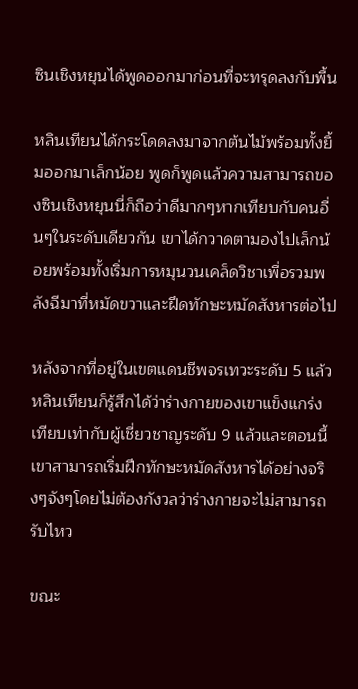ซินเชิงหยุนได้พูดออกมาก่อนที่จะทรุดลงกับพื้น

หลินเทียนได้กระโดดลงมาจากต้นไม้พร้อมทั้งยิ้มออกมาเล็กน้อย พูดก็พูดแล้วความสามารถของซินเชิงหยุนนี่ก็ถือว่าดีมากๆหากเทียบกับคนอื่นๆในระดับเดียวกัน เขาได้กวาดตามองไปเล็กน้อยพร้อมทั้งเริ่มการหมุนวนเคล็ดวิชาเพื่อรวมพลังฉีมาที่หมัดขวาและฝึดทักษะหมัดสังหารต่อไป

หลังจากที่อยู่ในเขตแดนชีพจรเทวะระดับ 5 แล้วหลินเทียนก็รู้สึกได้ว่าร่างกายของเขาแข็งแกร่งเทียบเท่ากับผู้เชี่ยวชาญระดับ 9 แล้วและตอนนี้เขาสามารถเริ่มฝึกทักษะหมัดสังหารได้อย่างจริงๆจังๆโดยไม่ต้องกังวลว่าร่างกายจะไม่สามารถรับไหว

ขณะ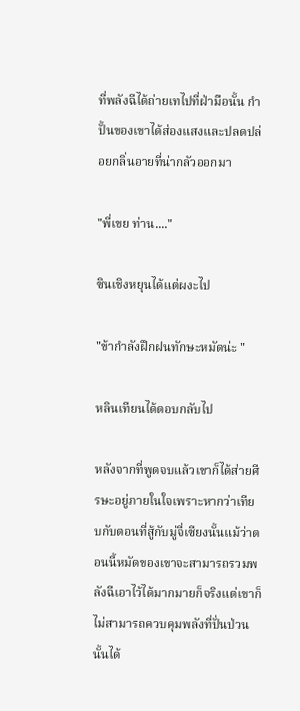ที่พลังฉีได้ถ่ายเทไปที่ฝ่ามือนั้น กำปั้นของเขาได้ส่องแสงและปลดปล่อยกลิ่นอายที่น่ากลัวออกมา

"พี่เขย ท่าน...."

ซินเชิงหยุนได้แต่ผงะไป

"ข้ากำลังฝึกฝนทักษะหมัดน่ะ "

หลินเทียนได้ตอบกลับไป

หลังจากที่พูดจบแล้วเขาก็ได้ส่ายศีรษะอยู่ภายในใจเพราะหากว่าเทียบกับตอนที่สู้กับมู่จี่เซียงนั้นแม้ว่าตอนนี้หมัดของเขาจะสามารถรวมพลังฉีเอาไว้ได้มากมายก็จริงแต่เขาก็ไม่สามารถควบคุมพลังที่ปั่นป่วนนั้นได้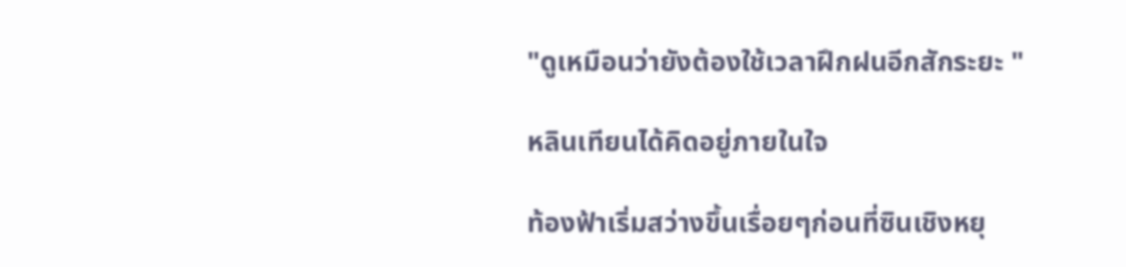"ดูเหมือนว่ายังต้องใช้เวลาฝึกฝนอีกสักระยะ "

หลินเทียนได้คิดอยู่ภายในใจ

ท้องฟ้าเริ่มสว่างขึ้นเรื่อยๆก่อนที่ซินเชิงหยุ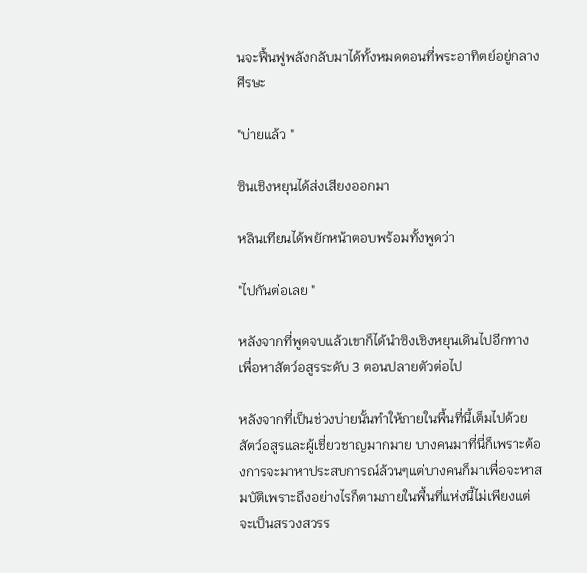นจะฟื้นฟูพลังกลับมาได้ทั้งหมดตอนที่พระอาทิตย์อยู่กลางศีรษะ

"บ่ายแล้ว "

ซินเชิงหยุนได้ส่งเสียงออกมา

หลินเทียนได้พยักหน้าตอบพร้อมทั้งพูดว่า

"ไปกันต่อเลย "

หลังจากที่พูดจบแล้วเขาก็ได้นำซิงเชิงหยุนเดินไปอีกทางเพื่อหาสัตว์อสูรระดับ 3 ตอนปลายตัวต่อไป

หลังจากที่เป็นช่วงบ่ายนั้นทำให้ภายในพื้นที่นี้เต็มไปด้วยสัตว์อสูรและผู้เชี่ยวชาญมากมาย บางคนมาที่นี่ก็เพราะต้องการจะมาหาประสบการณ์ล้วนๆแต่บางคนก็มาเพื่อจะหาสมบัติเพราะถึงอย่างไรก็ตามภายในพื้นที่แห่งนี้ไม่เพียงแต่จะเป็นสรวงสวรร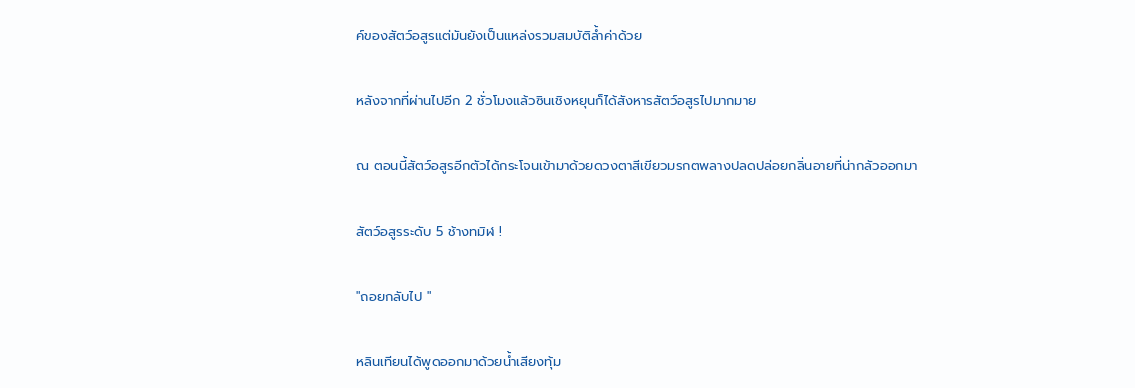ค์ของสัตว์อสูรแต่มันยังเป็นแหล่งรวมสมบัติล้ำค่าด้วย

หลังจากที่ผ่านไปอีก 2 ชั่วโมงแล้วซินเชิงหยุนก็ได้สังหารสัตว์อสูรไปมากมาย

ณ ตอนนี้สัตว์อสูรอีกตัวได้กระโจนเข้ามาด้วยดวงตาสีเขียวมรกตพลางปลดปล่อยกลิ่นอายที่น่ากลัวออกมา

สัตว์อสูรระดับ 5 ช้างทมิฬ !

"ถอยกลับไป "

หลินเทียนได้พูดออกมาด้วยน้ำเสียงทุ้ม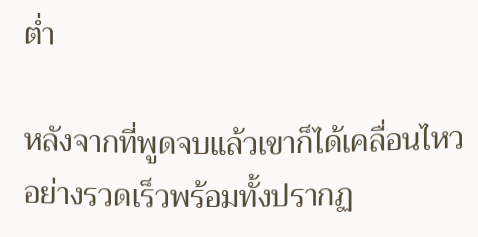ต่ำ

หลังจากที่พูดจบแล้วเขาก็ได้เคลื่อนไหวอย่างรวดเร็วพร้อมทั้งปรากฏ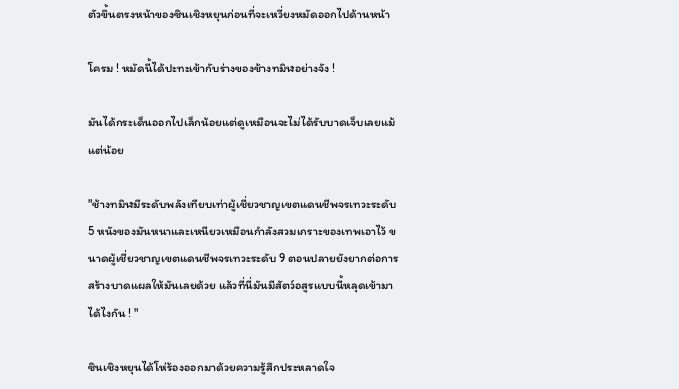ตัวขึ้นตรงหน้าของซินเชิงหยุนก่อนที่จะเหวี่ยงหมัดออกไปด้านหน้า

โครม ! หมัดนี้ได้ปะทะเข้ากับร่างของช้างทมิฬอย่างจัง !

มันได้กระเด็นออกไปเล็กน้อยแต่ดูเหมือนจะไม่ได้รับบาดเจ็บเลยแม้แต่น้อย

"ช้างทมิฬมีระดับพลังเทียบเท่าผู้เชี่ยวชาญเขตแดนชีพจรเทวะระดับ 5 หนังของมันหนาและเหนียวเหมือนกำลังสวมเกราะของเทพเอาไว้ ขนาดผู้เชี่ยวชาญเขตแดนชีพจรเทวะระดับ 9 ตอนปลายยังยากต่อการสร้างบาดแผลให้มันเลยด้วย แล้วที่นี่มันมีสัตว์อสูรแบบนี้หลุดเข้ามาได้ไงกัน ! "

ซินเชิงหยุนได้โห่ร้องออกมาด้วยความรู้สึกประหลาดใจ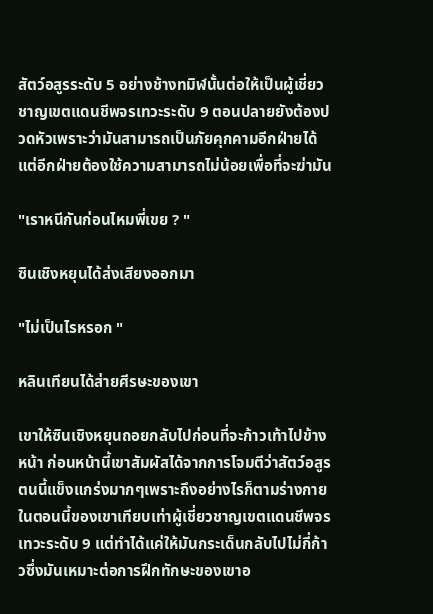สัตว์อสูรระดับ 5 อย่างช้างทมิฬนั้นต่อให้เป็นผู้เชี่ยวชาญเขตแดนชีพจรเทวะระดับ 9 ตอนปลายยังต้องปวดหัวเพราะว่ามันสามารถเป็นภัยคุกคามอีกฝ่ายได้แต่อีกฝ่ายต้องใช้ความสามารถไม่น้อยเพื่อที่จะฆ่ามัน

"เราหนีกันก่อนไหมพี่เขย ? "

ซินเชิงหยุนได้ส่งเสียงออกมา

"ไม่เป็นไรหรอก "

หลินเทียนได้ส่ายศีรษะของเขา

เขาให้ซินเชิงหยุนถอยกลับไปก่อนที่จะก้าวเท้าไปข้างหน้า ก่อนหน้านี้เขาสัมผัสได้จากการโจมตีว่าสัตว์อสูรตนนี้แข็งแกร่งมากๆเพราะถึงอย่างไรก็ตามร่างกายในตอนนี้ของเขาเทียบเท่าผู้เชี่ยวชาญเขตแดนชีพจรเทวะระดับ 9 แต่ทำได้แค่ให้มันกระเด็นกลับไปไม่กี่ก้าวซึ่งมันเหมาะต่อการฝึกทักษะของเขาอ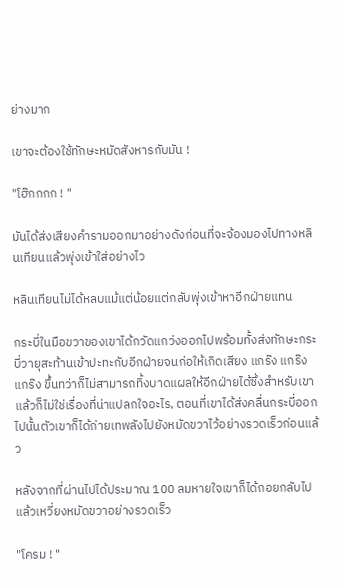ย่างมาก

เขาจะต้องใช้ทักษะหมัดสังหารกับมัน !

"โฮ๊กกกก ! "

มันได้ส่งเสียงคำรามออกมาอย่างดังก่อนที่จะจ้องมองไปทางหลินเทียนแล้วพุ่งเข้าใส่อย่างไว

หลินเทียนไม่ได้หลบแม้แต่น้อยแต่กลับพุ่งเข้าหาอีกฝ่ายแทน

กระบี่ในมือขวาของเขาได้กวัดแกว่งออกไปพร้อมทั้งส่งทักษะกระบี่วายุสะท้านเข้าปะทะกับอีกฝ่ายจนก่อให้เกิดเสียง แกร๊ง แกร๊ง แกร๊ง ขึ้นทว่าก็ไม่สามารถทิ้งบาดแผลให้อีกฝ่ายได้ซึ่งสำหรับเขาแล้วก็ไม่ใช่เรื่องที่น่าแปลกใจอะไร, ตอนที่เขาได้ส่งคลื่นกระบี่ออกไปนั้นตัวเขาก็ได้ถ่ายเทพลังไปยังหมัดขวาไว้อย่างรวดเร็วก่อนแล้ว

หลังจากที่ผ่านไปได้ประมาณ 100 ลมหายใจเขาก็ได้ถอยกลับไปแล้วเหวี่ยงหมัดขวาอย่างรวดเร็ว

"โครม ! "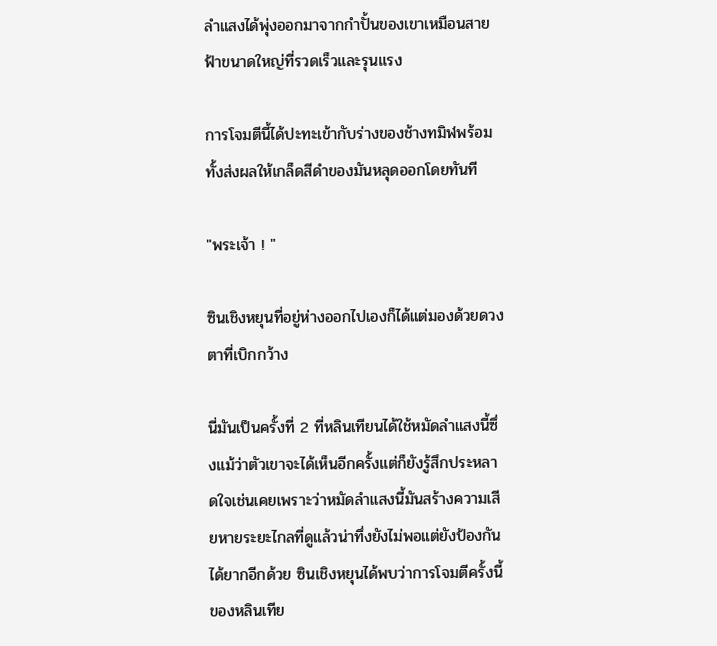ลำแสงได้พุ่งออกมาจากกำปั้นของเขาเหมือนสายฟ้าขนาดใหญ่ที่รวดเร็วและรุนแรง

การโจมตีนี้ได้ปะทะเข้ากับร่างของช้างทมิฬพร้อมทั้งส่งผลให้เกล็ดสีดำของมันหลุดออกโดยทันที

"พระเจ้า ! "

ซินเชิงหยุนที่อยู่ห่างออกไปเองก็ได้แต่มองด้วยดวงตาที่เบิกกว้าง

นี่มันเป็นครั้งที่ 2 ที่หลินเทียนได้ใช้หมัดลำแสงนี้ซึ่งแม้ว่าตัวเขาจะได้เห็นอีกครั้งแต่ก็ยังรู้สึกประหลาดใจเช่นเคยเพราะว่าหมัดลำแสงนี้มันสร้างความเสียหายระยะไกลที่ดูแล้วน่าทึ่งยังไม่พอแต่ยังป้องกันได้ยากอีกด้วย ซินเชิงหยุนได้พบว่าการโจมตีครั้งนี้ของหลินเทีย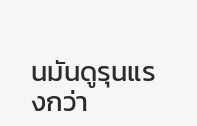นมันดูรุนแรงกว่า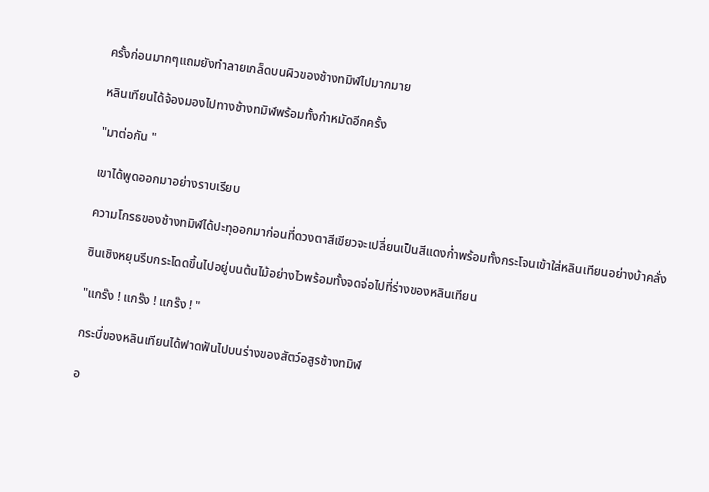ครั้งก่อนมากๆแถมยังทำลายเกล็ดบนผิวของช้างทมิฬไปมากมาย

หลินเทียนได้จ้องมองไปทางช้างทมิฬพร้อมทั้งกำหมัดอีกครั้ง

"มาต่อกัน "

เขาได้พูดออกมาอย่างราบเรียบ

ความโกรธของช้างทมิฬได้ปะทุออกมาก่อนที่ดวงตาสีเขียวจะเปลี่ยนเป็นสีแดงก่ำพร้อมทั้งกระโจนเข้าใส่หลินเทียนอย่างบ้าคลั่ง

ซินเชิงหยุนรีบกระโดดขึ้นไปอยู่บนต้นไม้อย่างไวพร้อมทั้งจดจ่อไปที่ร่างของหลินเทียน

"แกร๊ง ! แกร๊ง ! แกร๊ง ! "

กระบี่ของหลินเทียนได้ฟาดฟันไปบนร่างของสัตว์อสูรช้างทมิฬ

อ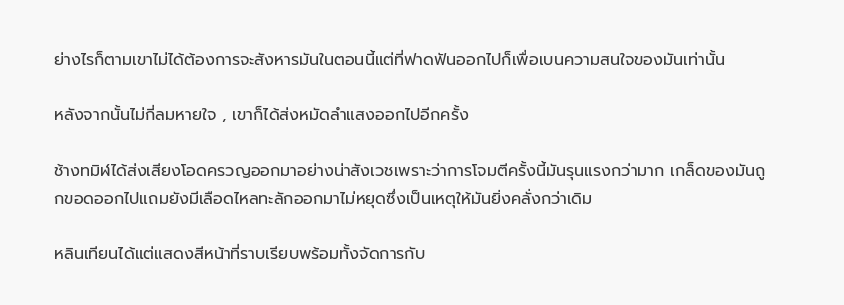ย่างไรก็ตามเขาไม่ได้ต้องการจะสังหารมันในตอนนี้แต่ที่ฟาดฟันออกไปก็เพื่อเบนความสนใจของมันเท่านั้น

หลังจากนั้นไม่กี่ลมหายใจ , เขาก็ได้ส่งหมัดลำแสงออกไปอีกครั้ง

ช้างทมิฬได้ส่งเสียงโอดครวญออกมาอย่างน่าสังเวชเพราะว่าการโจมตีครั้งนี้มันรุนแรงกว่ามาก เกล็ดของมันถูกขอดออกไปแถมยังมีเลือดไหลทะลักออกมาไม่หยุดซึ่งเป็นเหตุให้มันยิ่งคลั่งกว่าเดิม

หลินเทียนได้แต่แสดงสีหน้าที่ราบเรียบพร้อมทั้งจัดการกับ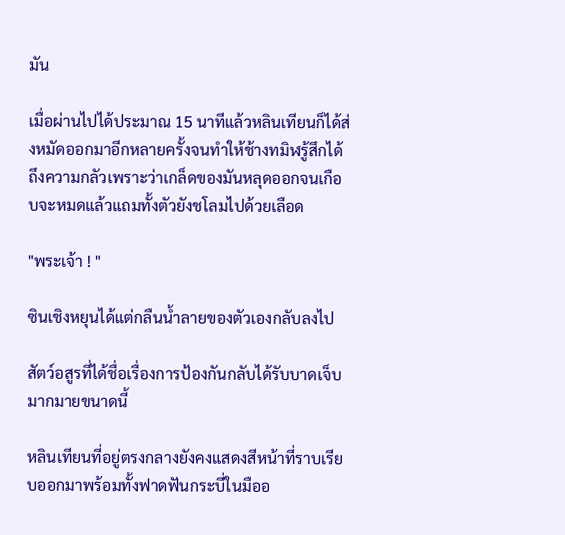มัน

เมื่อผ่านไปได้ประมาณ 15 นาทีแล้วหลินเทียนก็ได้ส่งหมัดออกมาอีกหลายครั้งจนทำให้ช้างทมิฬรู้สึกได้ถึงความกลัวเพราะว่าเกล็ดของมันหลุดออกจนเกือบจะหมดแล้วแถมทั้งตัวยังชโลมไปด้วยเลือด

"พระเจ้า ! "

ซินเชิงหยุนได้แต่กลืนน้ำลายของตัวเองกลับลงไป

สัตว์อสูรที่ได้ชื่อเรื่องการป้องกันกลับได้รับบาดเจ็บมากมายขนาดนี้

หลินเทียนที่อยู่ตรงกลางยังคงแสดงสีหน้าที่ราบเรียบออกมาพร้อมทั้งฟาดฟันกระบี่ในมืออ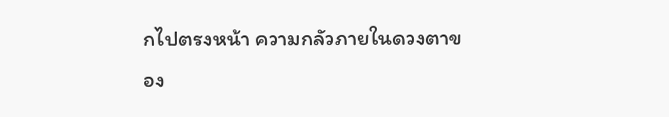กไปตรงหน้า ความกลัวภายในดวงตาของ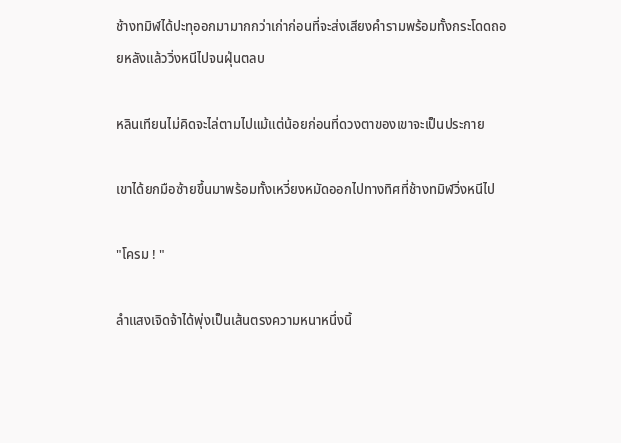ช้างทมิฬได้ปะทุออกมามากกว่าเก่าก่อนที่จะส่งเสียงคำรามพร้อมทั้งกระโดดถอยหลังแล้ววิ่งหนีไปจนฝุ่นตลบ

หลินเทียนไม่คิดจะไล่ตามไปแม้แต่น้อยก่อนที่ดวงตาของเขาจะเป็นประกาย

เขาได้ยกมือซ้ายขึ้นมาพร้อมทั้งเหวี่ยงหมัดออกไปทางทิศที่ช้างทมิฬวิ่งหนีไป

"โครม ! "

ลำแสงเจิดจ้าได้พุ่งเป็นเส้นตรงความหนาหนึ่งนิ้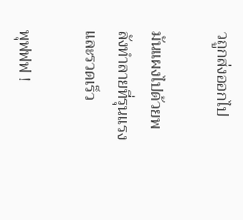วถูกส่งออกไป

มันแผงไปด้วยพลังทำลายที่รุนแรงและรวดเร็ว

พุฟฟฟ !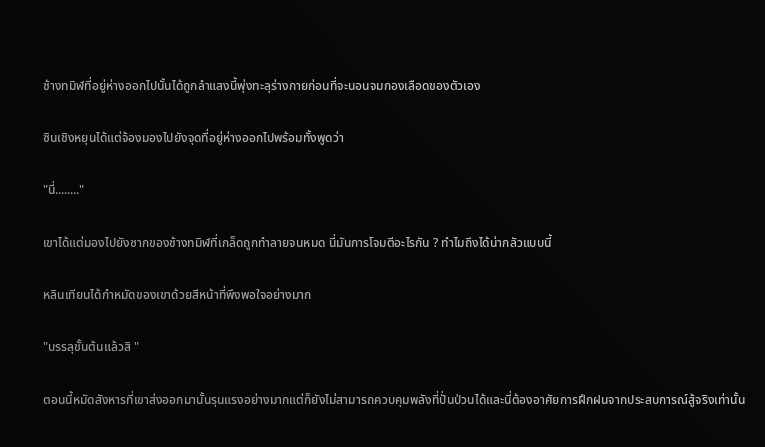ช้างทมิฬที่อยู่ห่างออกไปนั้นได้ถูกลำแสงนี้พุ่งทะลุร่างกายก่อนที่จะนอนจมกองเลือดของตัวเอง

ซินเชิงหยุนได้แต่จ้องมองไปยังจุดที่อยู่ห่างออกไปพร้อมทั้งพูดว่า

"นี่........"

เขาได้แต่มองไปยังซากของช้างทมิฬที่เกล็ดถูกทำลายจนหมด นี่มันการโจมตีอะไรกัน ? ทำไมถึงได้น่ากลัวแบบนี้

หลินเทียนได้กำหมัดของเขาด้วยสีหน้าที่พึงพอใจอย่างมาก

"บรรลุขั้นต้นแล้วสิ "

ตอนนี้หมัดสังหารที่เขาส่งออกมานั้นรุนแรงอย่างมากแต่ก็ยังไม่สามารถควบคุมพลังที่ปั่นป่วนได้และนี่ต้องอาศัยการฝึกฝนจากประสบการณ์สู้จริงเท่านั้น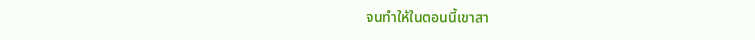จนทำให้ในตอนนี้เขาสา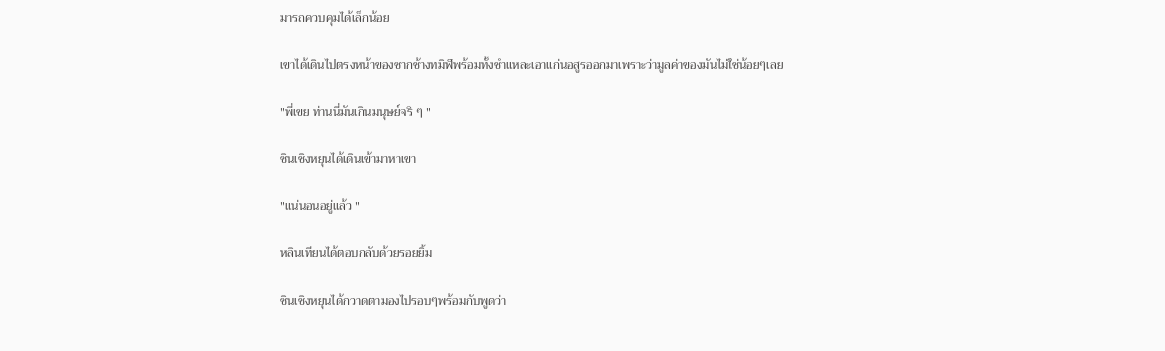มารถควบคุมได้เล็กน้อย

เขาได้เดินไปตรงหน้าของซากช้างทมิฬพร้อมทั้งชำแหละเอาแก่นอสูรออกมาเพราะว่ามูลค่าของมันไม่ใช่น้อยๆเลย

"พี่เขย ท่านนี่มันเกินมนุษย์จริ ๆ "

ซินเชิงหยุนได้เดินเข้ามาหาเขา

"แน่นอนอยู่แล้ว "

หลินเทียนได้ตอบกลับด้วยรอยยิ้ม

ซินเชิงหยุนได้กวาดตามองไปรอบๆพร้อมกับพูดว่า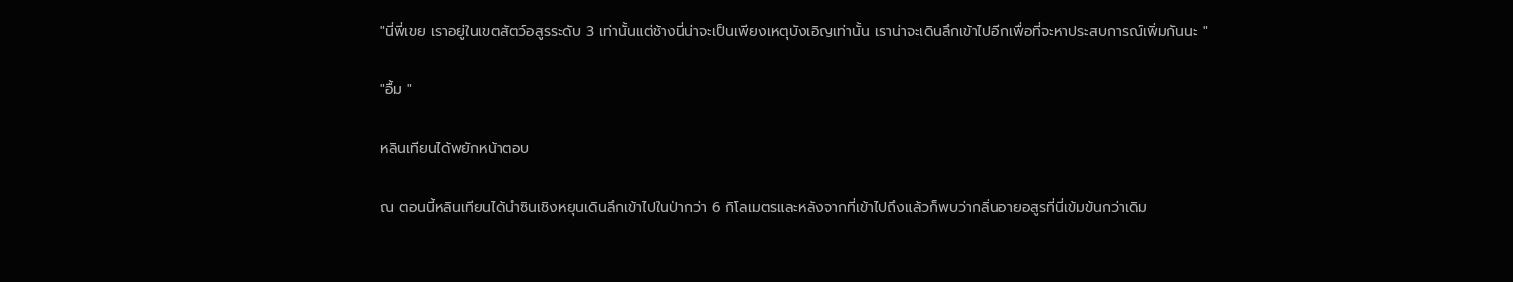"นี่พี่เขย เราอยู่ในเขตสัตว์อสูรระดับ 3 เท่านั้นแต่ช้างนี่น่าจะเป็นเพียงเหตุบังเอิญเท่านั้น เราน่าจะเดินลึกเข้าไปอีกเพื่อที่จะหาประสบการณ์เพิ่มกันนะ "

"อื้ม "

หลินเทียนได้พยักหน้าตอบ

ณ ตอนนี้หลินเทียนได้นำซินเชิงหยุนเดินลึกเข้าไปในป่ากว่า 6 กิโลเมตรและหลังจากที่เข้าไปถึงแล้วก็พบว่ากลิ่นอายอสูรที่นี่เข้มข้นกว่าเดิม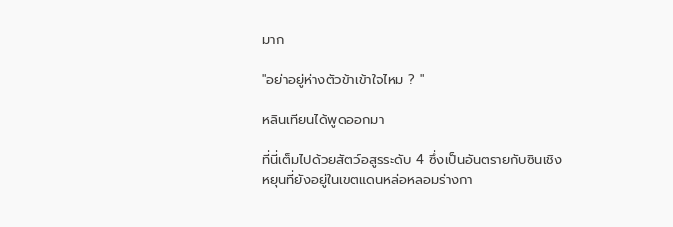มาก

"อย่าอยู่ห่างตัวข้าเข้าใจไหม ? "

หลินเทียนได้พูดออกมา

ที่นี่เต็มไปด้วยสัตว์อสูรระดับ 4 ซึ่งเป็นอันตรายกับซินเชิงหยุนที่ยังอยู่ในเขตแดนหล่อหลอมร่างกา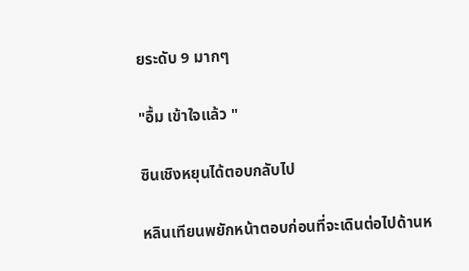ยระดับ 9 มากๆ

"อื้ม เข้าใจแล้ว "

ซินเชิงหยุนได้ตอบกลับไป

หลินเทียนพยักหน้าตอบก่อนที่จะเดินต่อไปด้านห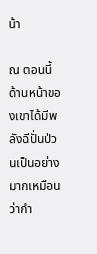น้า

ณ ตอนนี้ด้านหน้าของเขาได้มีพลังฉีปั่นป่วนเป็นอย่างมากเหมือนว่ากำ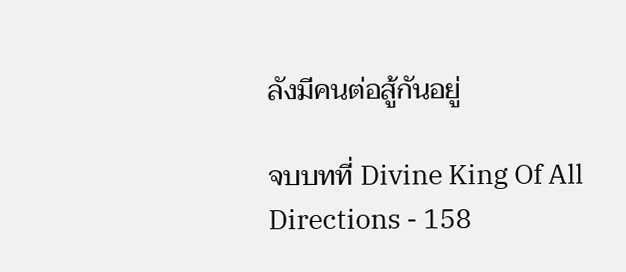ลังมีคนต่อสู้กันอยู่

จบบทที่ Divine King Of All Directions - 158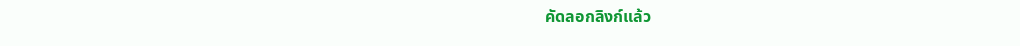คัดลอกลิงก์แล้ว